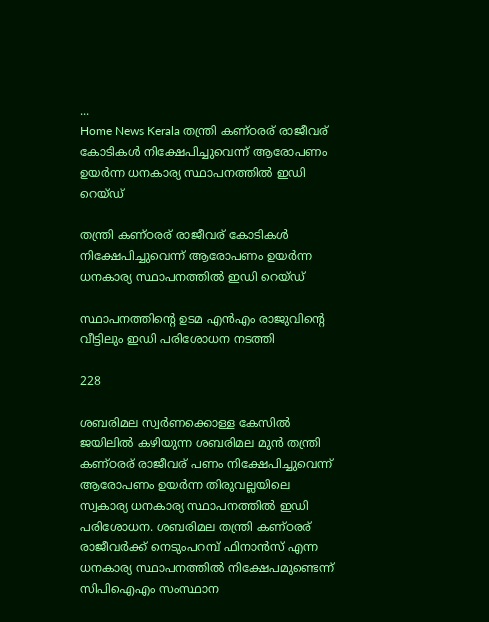...
Home News Kerala തന്ത്രി കണ്ഠരര് രാജീവര് കോടികൾ നിക്ഷേപിച്ചുവെന്ന് ആരോപണം ഉയർന്ന ധനകാര്യ സ്ഥാപനത്തിൽ ഇഡി റെയ്‌ഡ്

തന്ത്രി കണ്ഠരര് രാജീവര് കോടികൾ നിക്ഷേപിച്ചുവെന്ന് ആരോപണം ഉയർന്ന ധനകാര്യ സ്ഥാപനത്തിൽ ഇഡി റെയ്‌ഡ്

സ്ഥാപനത്തിൻ്റെ ഉടമ എന്‍എം രാജുവിൻ്റെ വീട്ടിലും ഇഡി പരിശോധന നടത്തി

228

ശബരിമല സ്വർണക്കൊള്ള കേസിൽ ജയിലിൽ കഴിയുന്ന ശബരിമല മുൻ തന്ത്രി കണ്ഠരര് രാജീവര് പണം നിക്ഷേപിച്ചുവെന്ന് ആരോപണം ഉയര്‍ന്ന തിരുവല്ലയിലെ സ്വകാര്യ ധനകാര്യ സ്ഥാപനത്തില്‍ ഇഡി പരിശോധന. ശബരിമല തന്ത്രി കണ്ഠരര് രാജീവർക്ക് നെടുംപറമ്പ് ഫിനാന്‍സ് എന്ന ധനകാര്യ സ്ഥാപനത്തില്‍ നിക്ഷേപമുണ്ടെന്ന് സിപിഐഎം സംസ്ഥാന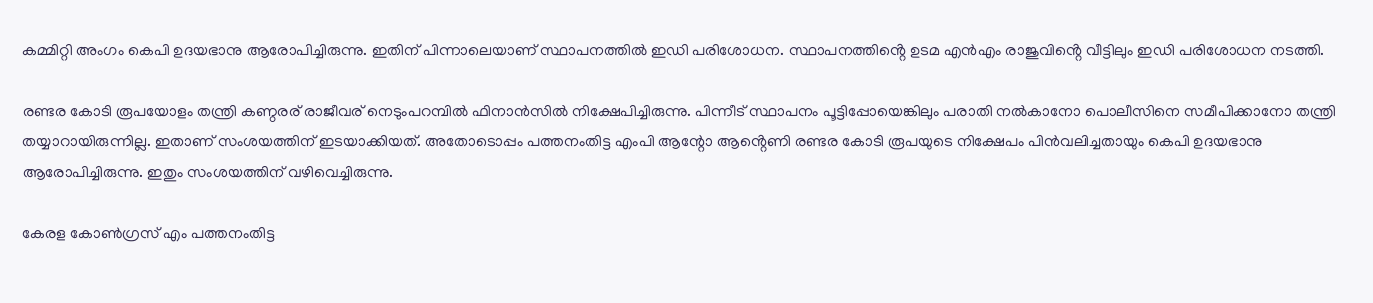കമ്മിറ്റി അംഗം കെപി ഉദയഭാനു ആരോപിച്ചിരുന്നു. ഇതിന് പിന്നാലെയാണ് സ്ഥാപനത്തില്‍ ഇഡി പരിശോധന. സ്ഥാപനത്തിൻ്റെ ഉടമ എന്‍എം രാജുവിൻ്റെ വീട്ടിലും ഇഡി പരിശോധന നടത്തി.

രണ്ടര കോടി രൂപയോളം തന്ത്രി കണ്ഠരര് രാജീവര് നെടുംപറമ്പില്‍ ഫിനാൻസിൽ നിക്ഷേപിച്ചിരുന്നു. പിന്നീട് സ്ഥാപനം പൂട്ടിപ്പോയെങ്കിലും പരാതി നല്‍കാനോ പൊലീസിനെ സമീപിക്കാനോ തന്ത്രി തയ്യാറായിരുന്നില്ല. ഇതാണ് സംശയത്തിന് ഇടയാക്കിയത്. അതോടൊപ്പം പത്തനംതിട്ട എംപി ആന്റോ ആൻ്റെണി രണ്ടര കോടി രൂപയുടെ നിക്ഷേപം പിന്‍വലിച്ചതായും കെപി ഉദയഭാനു ആരോപിച്ചിരുന്നു. ഇതും സംശയത്തിന് വഴിവെച്ചിരുന്നു.

കേരള കോണ്‍ഗ്രസ് എം പത്തനംതിട്ട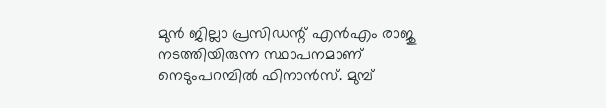മുന്‍ ജില്ലാ പ്രസിഡന്റ് എന്‍എം രാജു നടത്തിയിരുന്ന സ്ഥാപനമാണ് നെടുംപറമ്പില്‍ ഫിനാൻസ്. മുമ്പ്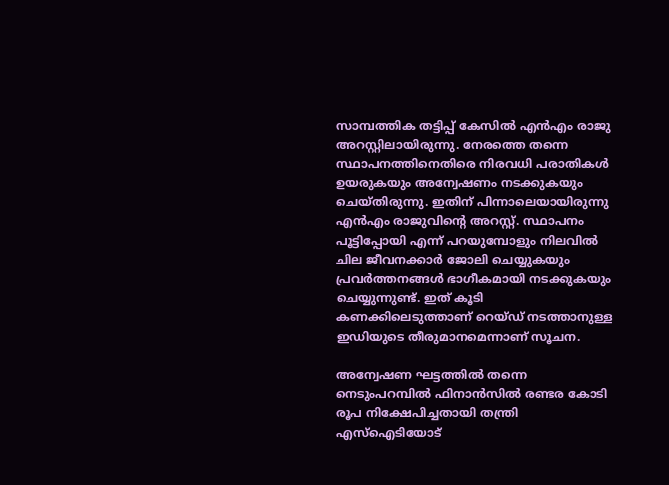സാമ്പത്തിക തട്ടിപ്പ് കേസില്‍ എന്‍എം രാജു അറസ്റ്റിലായിരുന്നു. നേരത്തെ തന്നെ സ്ഥാപനത്തിനെതിരെ നിരവധി പരാതികൾ ഉയരുകയും അന്വേഷണം നടക്കുകയും ചെയ്‌തിരുന്നു. ഇതിന് പിന്നാലെയായിരുന്നു എന്‍എം രാജുവിൻ്റെ അറസ്റ്റ്. സ്ഥാപനം പൂട്ടിപ്പോയി എന്ന് പറയുമ്പോളും നിലവില്‍ ചില ജീവനക്കാര്‍ ജോലി ചെയ്യുകയും പ്രവര്‍ത്തനങ്ങള്‍ ഭാഗീകമായി നടക്കുകയും ചെയ്യുന്നുണ്ട്. ഇത് കൂടി കണക്കിലെടുത്താണ് റെയ്‌ഡ് നടത്താനുള്ള ഇഡിയുടെ തീരുമാനമെന്നാണ് സൂചന.

അന്വേഷണ ഘട്ടത്തില്‍ തന്നെ നെടുംപറമ്പില്‍ ഫിനാൻസിൽ രണ്ടര കോടി രൂപ നിക്ഷേപിച്ചതായി തന്ത്രി എസ്‌ഐടിയോട്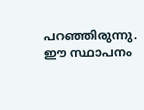പറഞ്ഞിരുന്നു. ഈ സ്ഥാപനം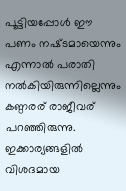പൂട്ടിയപ്പോള്‍ ഈ പണം നഷ്‌ടമായെന്നും എന്നാല്‍ പരാതി നല്‍കിയിരുന്നില്ലെന്നും കണ്ഠരര് രാജീവര് പറഞ്ഞിരുന്നു. ഇക്കാര്യങ്ങളില്‍ വിശദമായ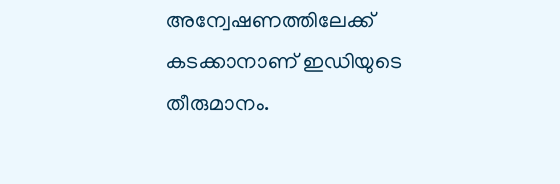അന്വേഷണത്തിലേക്ക് കടക്കാനാണ് ഇഡിയുടെ തീരുമാനം.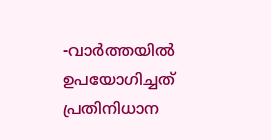-വാർത്തയിൽ ഉപയോഗിച്ചത് പ്രതിനിധാന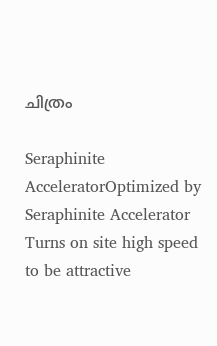ചിത്രം

Seraphinite AcceleratorOptimized by Seraphinite Accelerator
Turns on site high speed to be attractive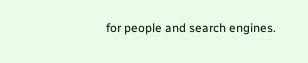for people and search engines.